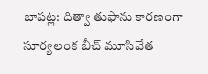బాపట్ల: దిత్వా తుఫాను కారణంగా సూర్యలంక బీచ్ మూసివేత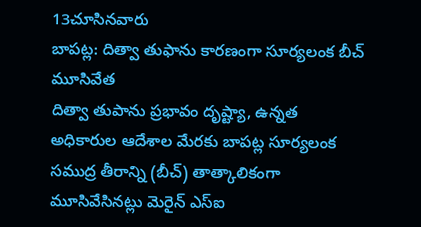13చూసినవారు
బాపట్ల: దిత్వా తుఫాను కారణంగా సూర్యలంక బీచ్ మూసివేత
దిత్వా తుపాను ప్రభావం దృష్ట్యా, ఉన్నత అధికారుల ఆదేశాల మేరకు బాపట్ల సూర్యలంక సముద్ర తీరాన్ని (బీచ్) తాత్కాలికంగా మూసివేసినట్లు మెరైన్ ఎస్ఐ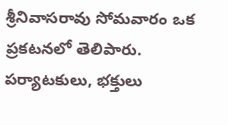శ్రీనివాసరావు సోమవారం ఒక ప్రకటనలో తెలిపారు. పర్యాటకులు, భక్తులు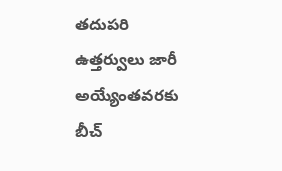తదుపరి ఉత్తర్వులు జారీ అయ్యేంతవరకు బీచ్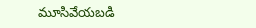మూసివేయబడి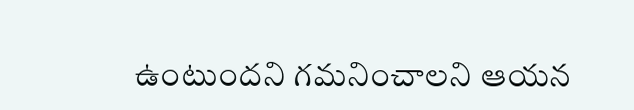ఉంటుందని గమనించాలని ఆయన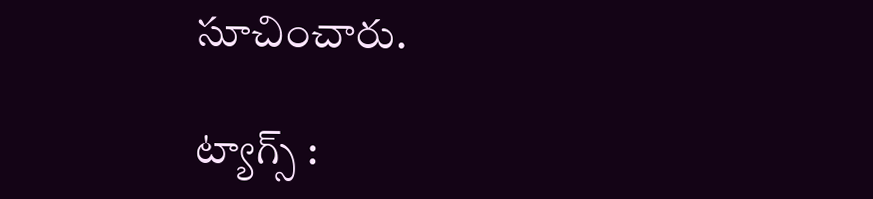సూచించారు.

ట్యాగ్స్ :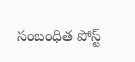సంబంధిత పోస్ట్